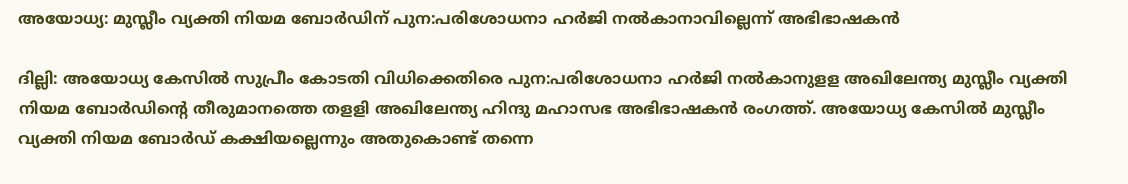അയോധ്യ: മുസ്ലീം വ്യക്തി നിയമ ബോര്‍ഡിന് പുന:പരിശോധനാ ഹര്‍ജി നല്‍കാനാവില്ലെന്ന് അഭിഭാഷകന്‍

ദില്ലി: അയോധ്യ കേസില്‍ സുപ്രീം കോടതി വിധിക്കെതിരെ പുന:പരിശോധനാ ഹര്‍ജി നല്‍കാനുളള അഖിലേന്ത്യ മുസ്ലീം വ്യക്തി നിയമ ബോര്‍ഡിന്റെ തീരുമാനത്തെ തളളി അഖിലേന്ത്യ ഹിന്ദു മഹാസഭ അഭിഭാഷകന്‍ രംഗത്ത്. അയോധ്യ കേസില്‍ മുസ്ലീം വ്യക്തി നിയമ ബോര്‍ഡ് കക്ഷിയല്ലെന്നും അതുകൊണ്ട് തന്നെ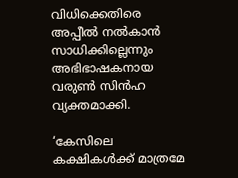വിധിക്കെതിരെ അപ്പീല്‍ നല്‍കാന്‍ സാധിക്കില്ലെന്നും അഭിഭാഷകനായ വരുണ്‍ സിന്‍ഹ വ്യക്തമാക്കി.

‘കേസിലെ കക്ഷികള്‍ക്ക് മാത്രമേ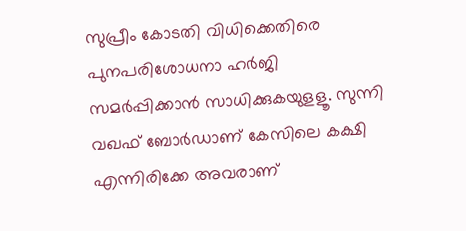സുപ്രീം കോടതി വിധിക്കെതിരെ പുനപരിശോധനാ ഹര്‍ജി സമര്‍പ്പിക്കാന്‍ സാധിക്കുകയുളളൂ. സുന്നി വഖഫ് ബോര്‍ഡാണ് കേസിലെ കക്ഷി എന്നിരിക്കേ അവരാണ്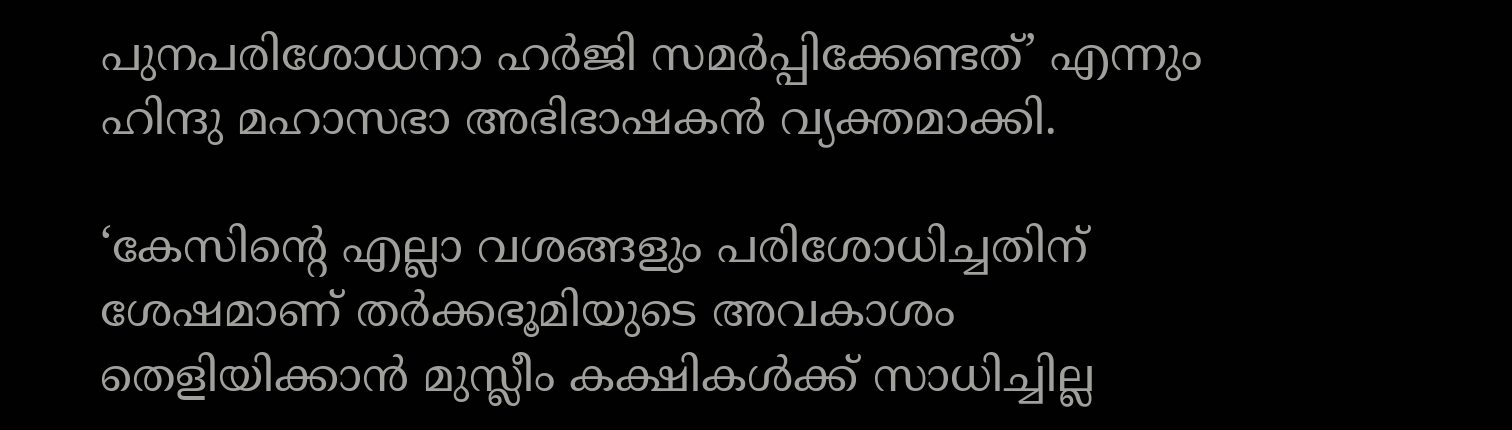പുനപരിശോധനാ ഹര്‍ജി സമര്‍പ്പിക്കേണ്ടത്’ എന്നും ഹിന്ദു മഹാസഭാ അഭിഭാഷകന്‍ വ്യക്തമാക്കി.

‘കേസിന്റെ എല്ലാ വശങ്ങളും പരിശോധിച്ചതിന് ശേഷമാണ് തര്‍ക്കഭൂമിയുടെ അവകാശം തെളിയിക്കാന്‍ മുസ്ലീം കക്ഷികള്‍ക്ക് സാധിച്ചില്ല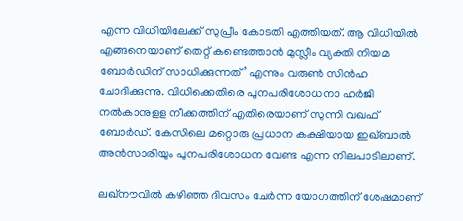എന്ന വിധിയിലേക്ക് സുപ്രീം കോടതി എത്തിയത്. ആ വിധിയില്‍ എങ്ങനെയാണ് തെറ്റ് കണ്ടെത്താന്‍ മുസ്ലീം വ്യക്തി നിയമ ബോര്‍ഡിന് സാധിക്കുന്നത്’ എന്നും വരുണ്‍ സിന്‍ഹ ചോദിക്കുന്നു. വിധിക്കെതിരെ പുനപരിശോധനാ ഹര്‍ജി നല്‍കാനുളള നീക്കത്തിന് എതിരെയാണ് സുന്നി വഖഫ് ബോര്‍ഡ്. കേസിലെ മറ്റൊരു പ്രധാന കക്ഷിയായ ഇഖ്ബാല്‍ അന്‍സാരിയും പുനപരിശോധന വേണ്ട എന്ന നിലപാടിലാണ്.

ലഖ്‌നൗവില്‍ കഴിഞ്ഞ ദിവസം ചേര്‍ന്ന യോഗത്തിന് ശേഷമാണ്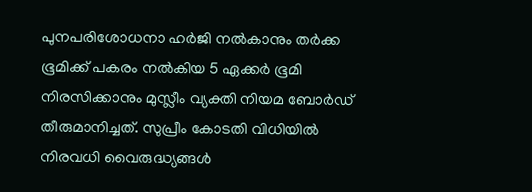പുനപരിശോധനാ ഹര്‍ജി നല്‍കാനും തര്‍ക്ക ഭൂമിക്ക് പകരം നല്‍കിയ 5 ഏക്കര്‍ ഭൂമി നിരസിക്കാനും മുസ്ലീം വ്യക്തി നിയമ ബോര്‍ഡ് തീരുമാനിച്ചത്. സുപ്രീം കോടതി വിധിയില്‍ നിരവധി വൈരുദ്ധ്യങ്ങള്‍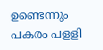ഉണ്ടെന്നും പകരം പളളി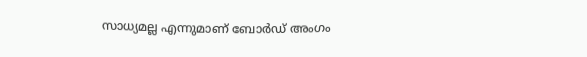സാധ്യമല്ല എന്നുമാണ് ബോര്‍ഡ് അംഗം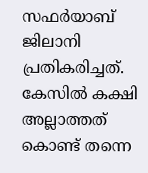സഫര്‍യാബ് ജിലാനി പ്രതികരിച്ചത്. കേസില്‍ കക്ഷി അല്ലാത്തത് കൊണ്ട് തന്നെ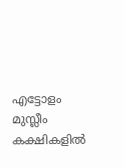എട്ടോളം മുസ്ലീം കക്ഷികളില്‍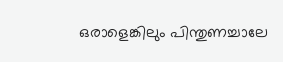ഒരാളെങ്കിലും പിന്തുണച്ചാലേ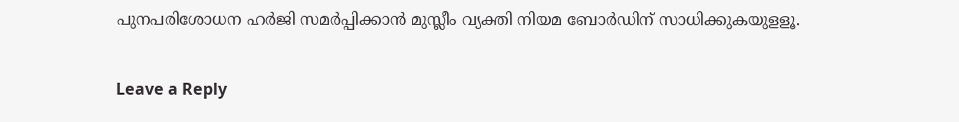പുനപരിശോധന ഹര്‍ജി സമര്‍പ്പിക്കാന്‍ മുസ്ലീം വ്യക്തി നിയമ ബോര്‍ഡിന് സാധിക്കുകയുളളൂ.

Leave a Reply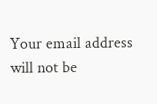Your email address will not be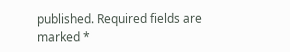published. Required fields are marked *